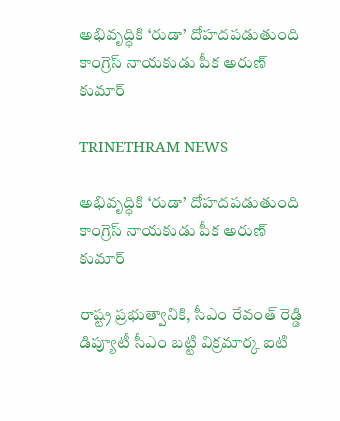అభివృద్ధికి ‘రుడా’ దోహదపడుతుంది కాంగ్రెస్ నాయకుడు పీక అరుణ్ కుమార్

TRINETHRAM NEWS

అభివృద్ధికి ‘రుడా’ దోహదపడుతుంది కాంగ్రెస్ నాయకుడు పీక అరుణ్ కుమార్

రాష్ట్ర ప్రభుత్వానికి, సీఎం రేవంత్ రెడ్డి డిప్యూటీ సీఎం బట్టి విక్రమార్క ఐటి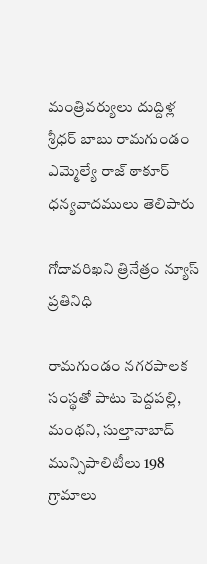మంత్రివర్యులు దుద్దిళ్ల శ్రీధర్ బాబు రామగుండం ఎమ్మెల్యే రాజ్ ఠాకూర్ ధన్యవాదములు తెలిపారు

గోదావరిఖని త్రినేత్రం న్యూస్ ప్రతినిధి

రామగుండం నగరపాలక సంస్థతో పాటు పెద్దపల్లి, మంథని, సుల్తానాబాద్ మున్సిపాలిటీలు 198 గ్రామాలు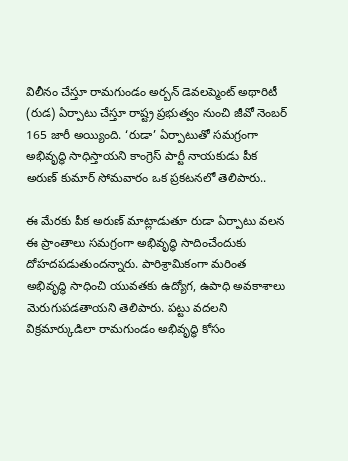విలీనం చేస్తూ రామగుండం అర్బన్ డెవలప్మెంట్ అథారిటీ (రుడ) ఏర్పాటు చేస్తూ రాష్ట్ర ప్రభుత్వం నుంచి జీవో నెంబర్ 165 జారీ అయ్యింది. ‘రుడా’ ఏర్పాటుతో సమగ్రంగా అభివృద్ధి సాధిస్తాయని కాంగ్రెస్ పార్టీ నాయకుడు పీక అరుణ్ కుమార్ సోమవారం ఒక ప్రకటనలో తెలిపారు..

ఈ మేరకు పీక అరుణ్ మాట్లాడుతూ రుడా ఏర్పాటు వలన ఈ ప్రాంతాలు సమగ్రంగా అభివృద్ధి సాదించేందుకు దోహదపడుతుందన్నారు. పారిశ్రామికంగా మరింత అభివృద్ధి సాధించి యువతకు ఉద్యోగ, ఉపాధి అవకాశాలు మెరుగుపడతాయని తెలిపారు. పట్టు వదలని విక్రమార్కుడిలా రామగుండం అభివృద్ధి కోసం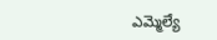ఎమ్మెల్యే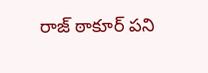రాజ్ ఠాకూర్ పని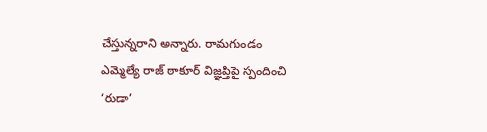చేస్తున్నరాని అన్నారు. రామగుండం ఎమ్మెల్యే రాజ్ ఠాకూర్ విజ్ఞప్తిపై స్పందించి ‘రుడా’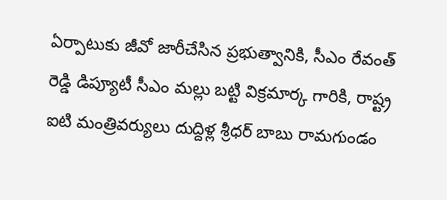ఏర్పాటుకు జీవో జారీచేసిన ప్రభుత్వానికి, సీఎం రేవంత్ రెడ్డి డిప్యూటీ సీఎం మల్లు బట్టి విక్రమార్క గారికి, రాష్ట్ర ఐటి మంత్రివర్యులు దుద్దిళ్ల శ్రీధర్ బాబు రామగుండం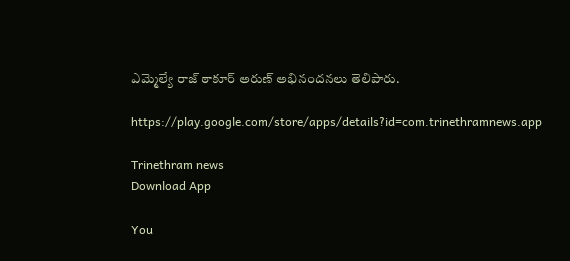ఎమ్మెల్యే రాజ్ ఠాకూర్ అరుణ్ అభినందనలు తెలిపారు.

https://play.google.com/store/apps/details?id=com.trinethramnews.app

Trinethram news
Download App

You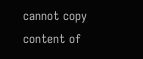cannot copy content of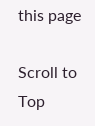this page

Scroll to Top